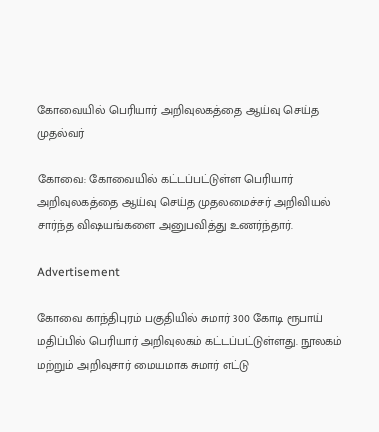கோவையில் பெரியார் அறிவுலகத்தை ஆய்வு செய்த முதல்வர்

கோவை: கோவையில் கட்டப்பட்டுள்ள பெரியார் அறிவுலகத்தை ஆய்வு செய்த முதலமைச்சர் அறிவியல் சார்ந்த விஷயங்களை அனுபவித்து உணர்ந்தார்.

Advertisement

கோவை காந்திபுரம் பகுதியில் சுமார் 300 கோடி ரூபாய் மதிப்பில் பெரியார் அறிவுலகம் கட்டப்பட்டுள்ளது. நூலகம் மற்றும் அறிவுசார் மையமாக சுமார் எட்டு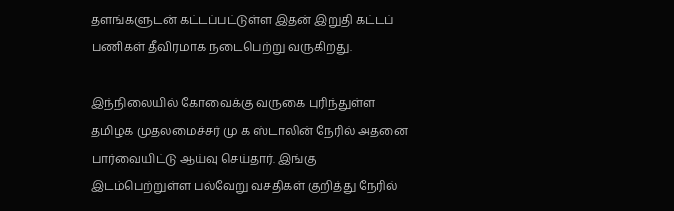தளங்களுடன் கட்டப்பட்டுள்ள இதன் இறுதி கட்டப் பணிகள் தீவிரமாக நடைபெற்று வருகிறது.

இந்நிலையில் கோவைக்கு வருகை புரிந்துள்ள தமிழக முதலமைச்சர் மு க ஸ்டாலின் நேரில் அதனை பார்வையிட்டு ஆய்வு செய்தார். இங்கு இடம்பெற்றுள்ள பல்வேறு வசதிகள் குறித்து நேரில்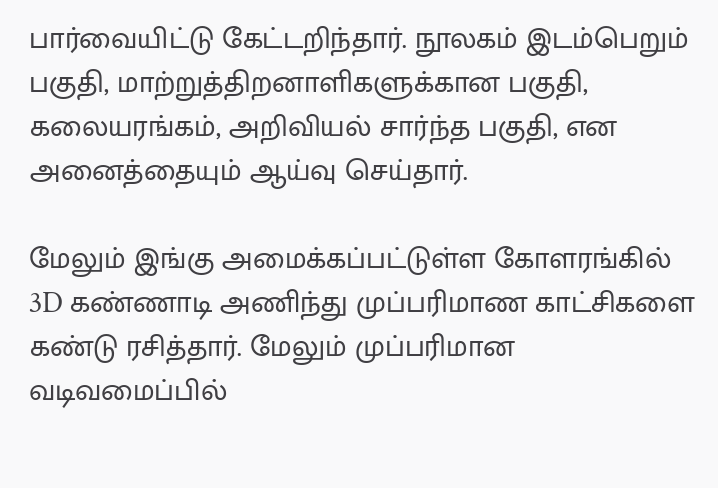பார்வையிட்டு கேட்டறிந்தார். நூலகம் இடம்பெறும் பகுதி, மாற்றுத்திறனாளிகளுக்கான பகுதி, கலையரங்கம், அறிவியல் சார்ந்த பகுதி, என அனைத்தையும் ஆய்வு செய்தார்.

மேலும் இங்கு அமைக்கப்பட்டுள்ள கோளரங்கில் 3D கண்ணாடி அணிந்து முப்பரிமாண காட்சிகளை கண்டு ரசித்தார். மேலும் முப்பரிமான வடிவமைப்பில்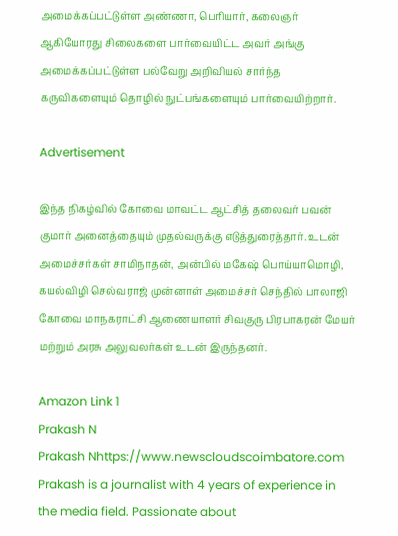அமைக்கப்பட்டுள்ள அண்ணா, பெரியார், கலைஞர் ஆகியோரது சிலைகளை பார்வையிட்ட அவர் அங்கு அமைக்கப்பட்டுள்ள பல்வேறு அறிவியல் சார்ந்த கருவிகளையும் தொழில் நுட்பங்களையும் பார்வையிற்றார்.

Advertisement

இந்த நிகழ்வில் கோவை மாவட்ட ஆட்சித் தலைவர் பவன் குமார் அனைத்தையும் முதல்வருக்கு எடுத்துரைத்தார். உடன் அமைச்சர்கள் சாமிநாதன், அன்பில் மகேஷ் பொய்யாமொழி, கயல்விழி செல்வராஜ் முன்னாள் அமைச்சர் செந்தில் பாலாஜி கோவை மாநகராட்சி ஆணையாளர் சிவகுரு பிரபாகரன் மேயர் மற்றும் அரசு அலுவலர்கள் உடன் இருந்தனர்.

Amazon Link 1
Prakash N
Prakash Nhttps://www.newscloudscoimbatore.com
Prakash is a journalist with 4 years of experience in the media field. Passionate about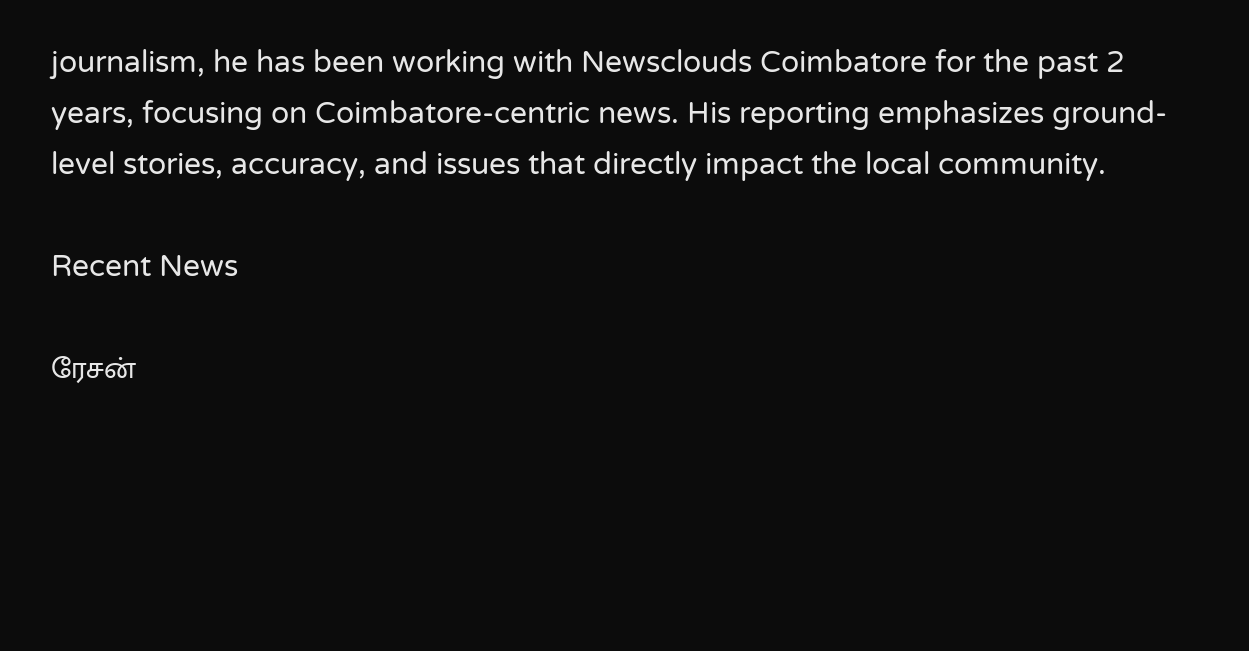journalism, he has been working with Newsclouds Coimbatore for the past 2 years, focusing on Coimbatore-centric news. His reporting emphasizes ground-level stories, accuracy, and issues that directly impact the local community.

Recent News

ரேசன்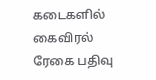கடைகளில் கைவிரல் ரேகை பதிவு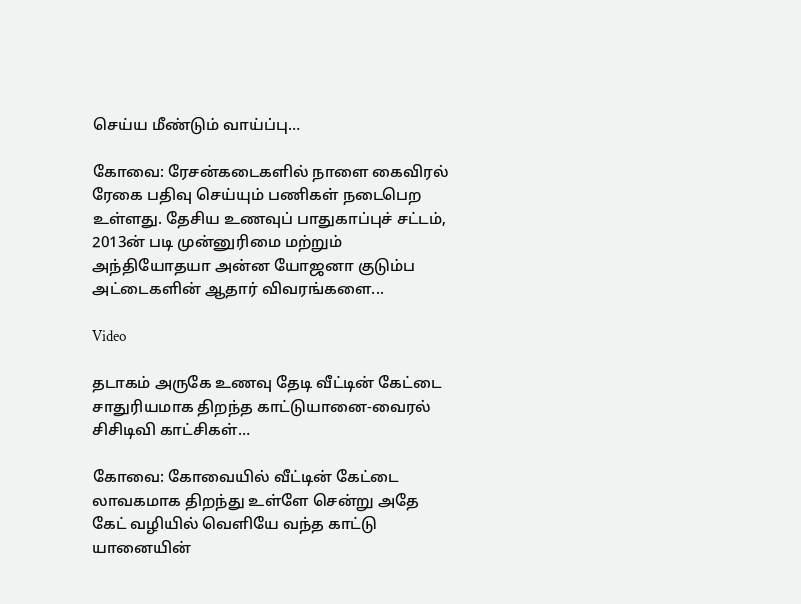செய்ய மீண்டும் வாய்ப்பு…

கோவை: ரேசன்கடைகளில் நாளை கைவிரல் ரேகை பதிவு செய்யும் பணிகள் நடைபெற உள்ளது. தேசிய உணவுப் பாதுகாப்புச் சட்டம், 2013ன் படி முன்னுரிமை மற்றும் அந்தியோதயா அன்ன யோஜனா குடும்ப அட்டைகளின் ஆதார் விவரங்களை...

Video

தடாகம் அருகே உணவு தேடி வீட்டின் கேட்டை சாதுரியமாக திறந்த காட்டுயானை-வைரல் சிசிடிவி காட்சிகள்…

கோவை: கோவையில் வீட்டின் கேட்டை லாவகமாக திறந்து உள்ளே சென்று அதே கேட் வழியில் வெளியே வந்த காட்டு யானையின்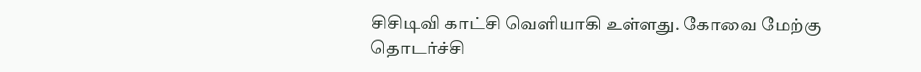சிசிடிவி காட்சி வெளியாகி உள்ளது. கோவை மேற்கு தொடர்ச்சி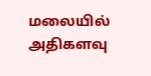மலையில் அதிகளவு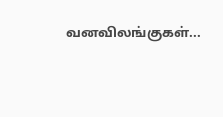வனவிலங்குகள்...